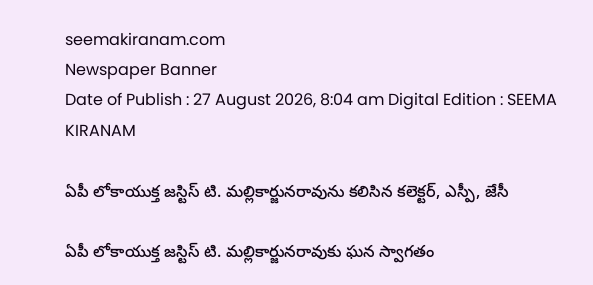seemakiranam.com
Newspaper Banner
Date of Publish : 27 August 2026, 8:04 am Digital Edition : SEEMA KIRANAM

ఏపీ లోకాయుక్త జస్టిస్ టి. మల్లికార్జునరావును కలిసిన కలెక్టర్, ఎస్పీ, జేసీ

ఏపీ లోకాయుక్త జస్టిస్ టి. మల్లికార్జునరావుకు ఘన స్వాగతం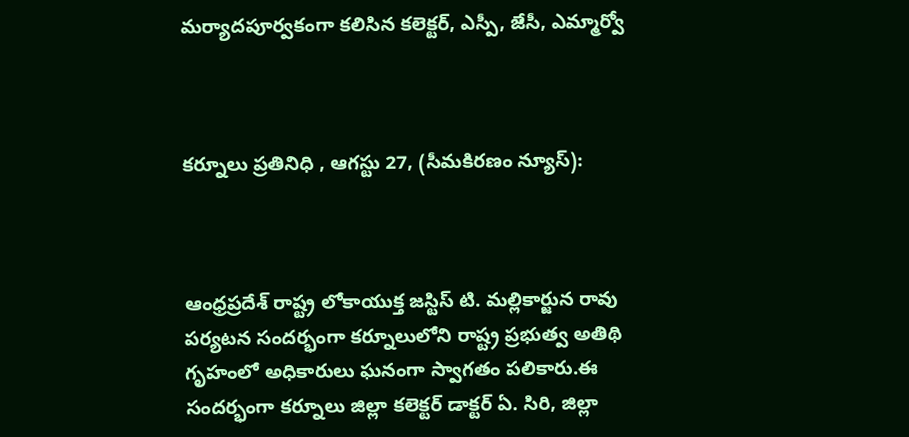మర్యాదపూర్వకంగా కలిసిన కలెక్టర్, ఎస్పీ, జేసీ, ఎమ్మార్వో



కర్నూలు ప్రతినిధి , ఆగస్టు 27, (సీమకిరణం న్యూస్):



ఆంధ్రప్రదేశ్ రాష్ట్ర లోకాయుక్త జస్టిస్ టి. మల్లికార్జున రావు పర్యటన సందర్భంగా కర్నూలులోని రాష్ట్ర ప్రభుత్వ అతిథి గృహంలో అధికారులు ఘనంగా స్వాగతం పలికారు.ఈ సందర్భంగా కర్నూలు జిల్లా కలెక్టర్ డాక్టర్ ఏ. సిరి, జిల్లా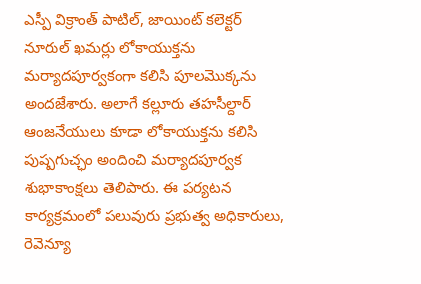ఎస్పీ విక్రాంత్ పాటిల్, జాయింట్ కలెక్టర్ నూరుల్ ఖమర్లు లోకాయుక్తను మర్యాదపూర్వకంగా కలిసి పూలమొక్కను అందజేశారు. అలాగే కల్లూరు తహసీల్దార్ ఆంజనేయులు కూడా లోకాయుక్తను కలిసి పుష్పగుచ్ఛం అందించి మర్యాదపూర్వక శుభాకాంక్షలు తెలిపారు. ఈ పర్యటన కార్యక్రమంలో పలువురు ప్రభుత్వ అధికారులు, రెవెన్యూ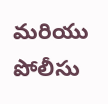మరియు పోలీసు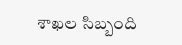శాఖల సిబ్బంది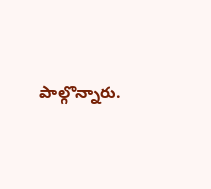పాల్గొన్నారు.